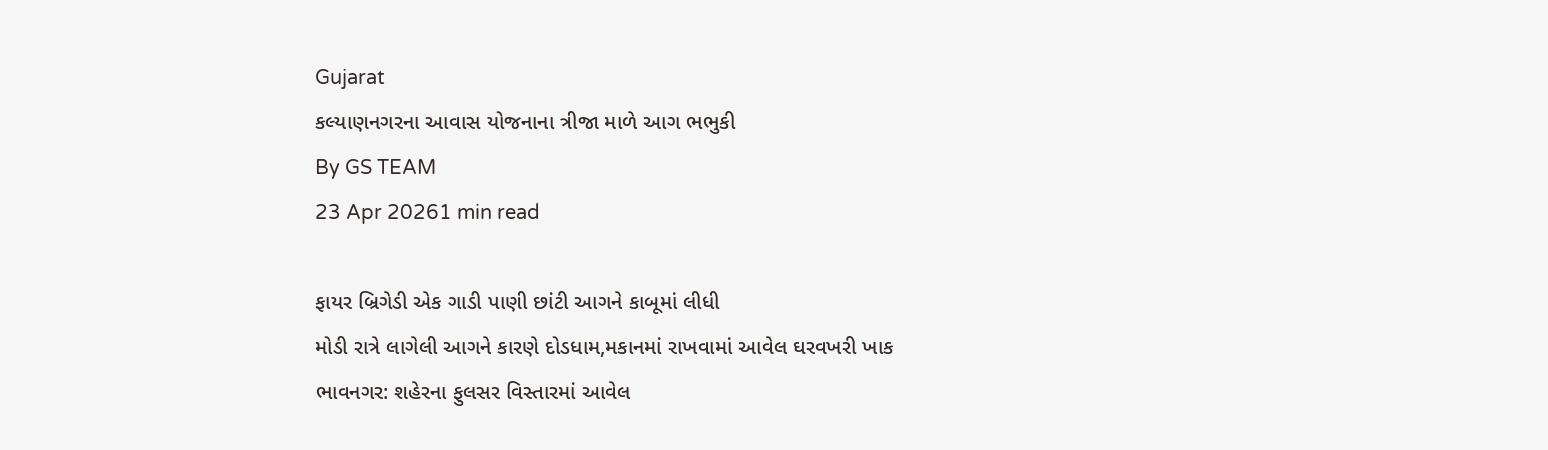Gujarat
કલ્યાણનગરના આવાસ યોજનાના ત્રીજા માળે આગ ભભુકી
By GS TEAM
23 Apr 20261 min read

ફાયર બ્રિગેડી એક ગાડી પાણી છાંટી આગને કાબૂમાં લીધી
મોડી રાત્રે લાગેલી આગને કારણે દોડધામ,મકાનમાં રાખવામાં આવેલ ઘરવખરી ખાક
ભાવનગર: શહેરના ફુલસર વિસ્તારમાં આવેલ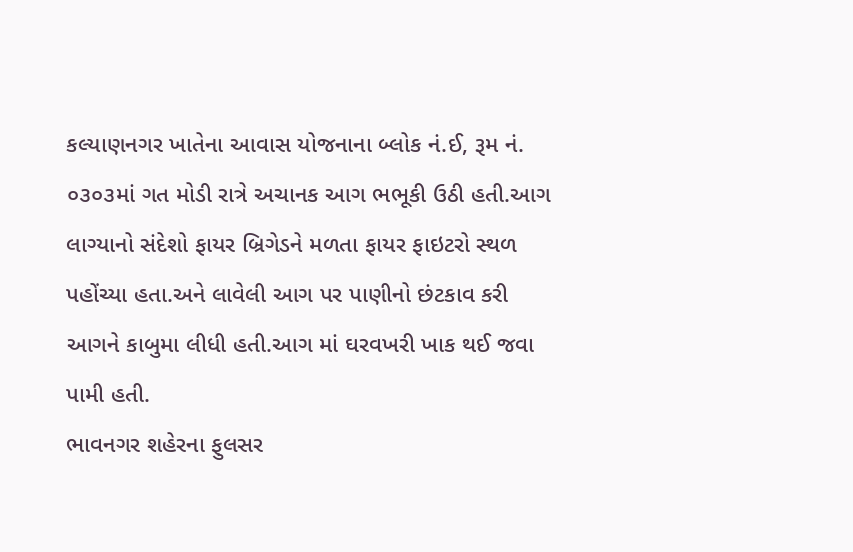કલ્યાણનગર ખાતેના આવાસ યોજનાના બ્લોક નં.ઈ, રૂમ નં. ૦૩૦૩માં ગત મોડી રાત્રે અચાનક આગ ભભૂકી ઉઠી હતી.આગ લાગ્યાનો સંદેશો ફાયર બ્રિગેડને મળતા ફાયર ફાઇટરો સ્થળ પહોંચ્યા હતા.અને લાવેલી આગ પર પાણીનો છંટકાવ કરી આગને કાબુમા લીધી હતી.આગ માં ઘરવખરી ખાક થઈ જવા પામી હતી.
ભાવનગર શહેરના ફુલસર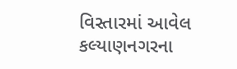વિસ્તારમાં આવેલ કલ્યાણનગરના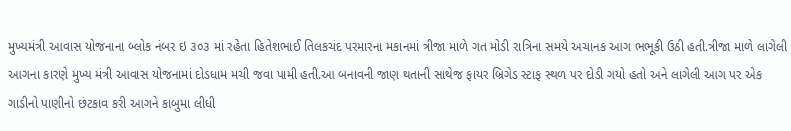મુખ્યમંત્રી આવાસ યોજનાના બ્લોક નંબર ઇ ૩૦૩ માં રહેતા હિતેશભાઈ તિલકચંદ પરમારના મકાનમાં ત્રીજા માળે ગત મોડી રાત્રિના સમયે અચાનક આગ ભભૂકી ઉઠી હતી.ત્રીજા માળે લાગેલી આગના કારણે મુખ્ય મંત્રી આવાસ યોજનામાં દોડધામ મચી જવા પામી હતી.આ બનાવની જાણ થતાની સાથેજ ફાયર બ્રિગેડ સ્ટાફ સ્થળ પર દોડી ગયો હતો અને લાગેલી આગ પર એક ગાડીનો પાણીનો છંટકાવ કરી આગને કાબુમા લીધી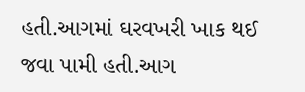હતી.આગમાં ઘરવખરી ખાક થઈ જવા પામી હતી.આગ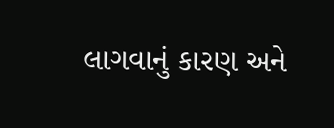લાગવાનું કારણ અને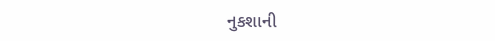નુકશાની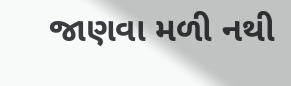જાણવા મળી નથી